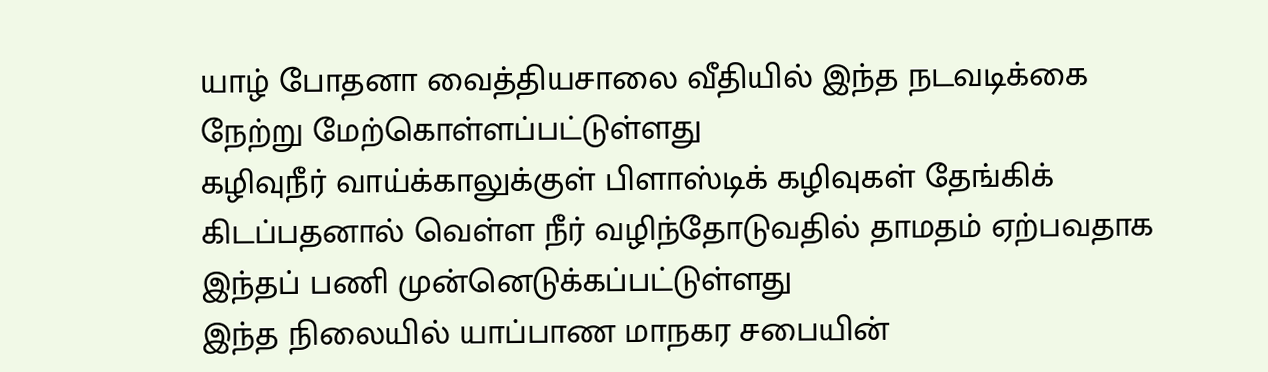யாழ் போதனா வைத்தியசாலை வீதியில் இந்த நடவடிக்கை நேற்று மேற்கொள்ளப்பட்டுள்ளது
கழிவுநீர் வாய்க்காலுக்குள் பிளாஸ்டிக் கழிவுகள் தேங்கிக் கிடப்பதனால் வெள்ள நீர் வழிந்தோடுவதில் தாமதம் ஏற்பவதாக இந்தப் பணி முன்னெடுக்கப்பட்டுள்ளது
இந்த நிலையில் யாப்பாண மாநகர சபையின்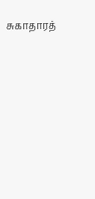சுகாதாரத்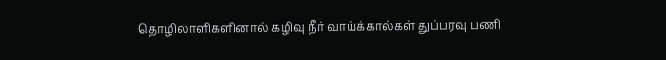தொழிலாளிகளினால் கழிவு நீர் வாய்க்கால்கள் துப்பரவு பணி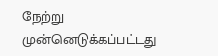நேற்று முன்னெடுக்கப்பட்டது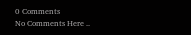0 Comments
No Comments Here ..